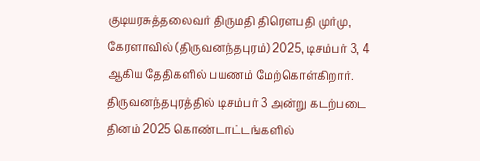குடியரசுத்தலைவர் திருமதி திரௌபதி முர்மு, கேரளாவில் (திருவனந்தபுரம்) 2025, டிசம்பர் 3, 4 ஆகிய தேதிகளில் பயணம் மேற்கொள்கிறார். திருவனந்தபுரத்தில் டிசம்பர் 3 அன்று கடற்படை தினம் 2025 கொண்டாட்டங்களில்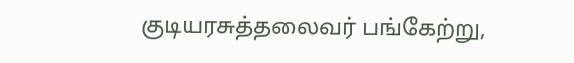குடியரசுத்தலைவர் பங்கேற்று,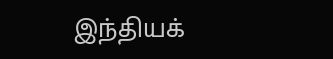இந்தியக்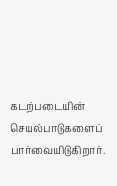கடற்படையின் செயல்பாடுகளைப் பார்வையிடுகிறார்.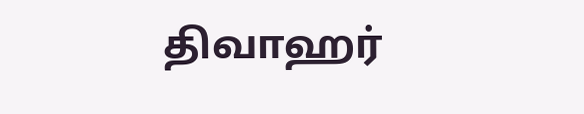திவாஹர்